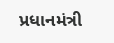પ્રધાનમંત્રી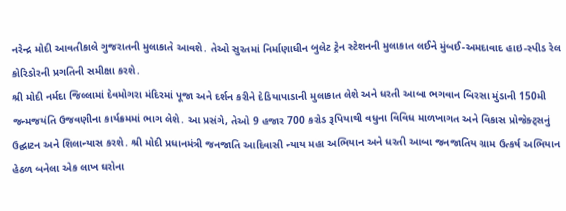નરેન્દ્ર મોદી આવતીકાલે ગુજરાતની મુલાકાતે આવશે. તેઓ સુરતમાં નિર્માણાધીન બુલેટ ટ્રેન સ્ટેશનની મુલાકાત લઈને મુંબઈ-અમદાવાદ હાઇ-સ્પીડ રેલ કોરિડોરની પ્રગતિની સમીક્ષા કરશે.
શ્રી મોદી નર્મદા જિલ્લામાં દેવમોગરા મંદિરમાં પૂજા અને દર્શન કરીને દેડિયાપાડાની મુલાકાત લેશે અને ધરતી આબા ભગવાન બિરસા મુંડાની 150મી જન્મજયંતિ ઉજવણીના કાર્યક્રમમાં ભાગ લેશે. આ પ્રસંગે, તેઓ 9 હજાર 700 કરોડ રૂપિયાથી વધુના વિવિધ માળખાગત અને વિકાસ પ્રોજેક્ટ્સનું ઉદ્ઘાટન અને શિલાન્યાસ કરશે. શ્રી મોદી પ્રધાનમંત્રી જનજાતિ આદિવાસી ન્યાય મહા અભિયાન અને ધરતી આબા જનજાતિય ગ્રામ ઉત્કર્ષ અભિયાન હેઠળ બનેલા એક લાખ ઘરોના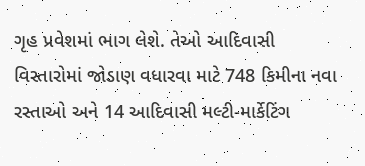ગૃહ પ્રવેશમાં ભાગ લેશે. તેઓ આદિવાસી વિસ્તારોમાં જોડાણ વધારવા માટે 748 કિમીના નવા રસ્તાઓ અને 14 આદિવાસી મલ્ટી-માર્કેટિંગ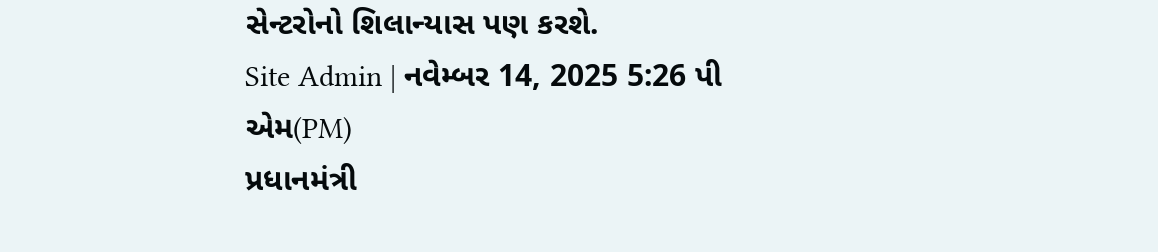સેન્ટરોનો શિલાન્યાસ પણ કરશે.
Site Admin | નવેમ્બર 14, 2025 5:26 પી એમ(PM)
પ્રધાનમંત્રી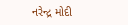નરેન્દ્ર મોદી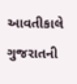આવતીકાલે ગુજરાતની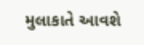મુલાકાતે આવશે